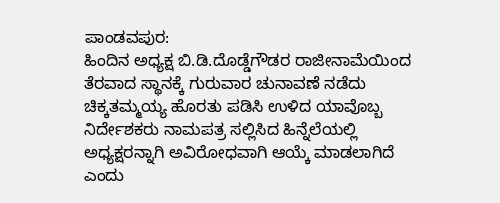ಪಾಂಡವಪುರ:
ಹಿಂದಿನ ಅಧ್ಯಕ್ಷ ಬಿ.ಡಿ.ದೊಡ್ಡೆಗೌಡರ ರಾಜೀನಾಮೆಯಿಂದ ತೆರವಾದ ಸ್ಥಾನಕ್ಕೆ ಗುರುವಾರ ಚುನಾವಣೆ ನಡೆದು ಚಿಕ್ಕತಮ್ಮಯ್ಯ ಹೊರತು ಪಡಿಸಿ ಉಳಿದ ಯಾವೊಬ್ಬ ನಿರ್ದೇಶಕರು ನಾಮಪತ್ರ ಸಲ್ಲಿಸಿದ ಹಿನ್ನೆಲೆಯಲ್ಲಿ ಅಧ್ಯಕ್ಷರನ್ನಾಗಿ ಅವಿರೋಧವಾಗಿ ಆಯ್ಕೆ ಮಾಡಲಾಗಿದೆ ಎಂದು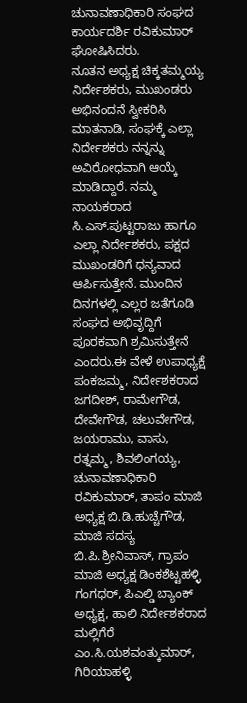ಚುನಾವಣಾಧಿಕಾರಿ ಸಂಘದ ಕಾರ್ಯದರ್ಶಿ ರವಿಕುಮಾರ್ ಘೋಷಿಸಿದರು.
ನೂತನ ಅಧ್ಯಕ್ಷ ಚಿಕ್ಕತಮ್ಮಯ್ಯ ನಿರ್ದೇಶಕರು, ಮುಖಂಡರು ಅಭಿನಂದನೆ ಸ್ವೀಕರಿಸಿ ಮಾತನಾಡಿ, ಸಂಘಕ್ಕೆ ಎಲ್ಲಾ ನಿರ್ದೇಶಕರು ನನ್ನನ್ನು ಅವಿರೋಧವಾಗಿ ಆಯ್ಕೆ ಮಾಡಿದ್ದಾರೆ. ನಮ್ಮ ನಾಯಕರಾದ ಸಿ.ಎಸ್.ಪುಟ್ಟರಾಜು ಹಾಗೂ ಎಲ್ಲಾ ನಿರ್ದೇಶಕರು, ಪಕ್ಷದ ಮುಖಂಡರಿಗೆ ಧನ್ಯವಾದ ಆರ್ಪಿಸುತ್ತೇನೆ. ಮುಂದಿನ ದಿನಗಳಲ್ಲಿ ಎಲ್ಲರ ಜತೆಗೂಡಿ ಸಂಘದ ಅಭಿವೃದ್ದಿಗೆ ಪೂರಕವಾಗಿ ಶ್ರಮಿಸುತ್ತೇನೆ ಎಂದರು.ಈ ವೇಳೆ ಉಪಾಧ್ಯಕ್ಷೆ ಪಂಕಜಮ್ಮ, ನಿರ್ದೇಶಕರಾದ ಜಗದೀಶ್, ರಾಮೇಗೌಡ, ದೇವೇಗೌಡ, ಚಲುವೇಗೌಡ, ಜಯರಾಮು, ವಾಸು, ರತ್ನಮ್ಮ, ಶಿವಲಿಂಗಯ್ಯ, ಚುನಾವಣಾಧಿಕಾರಿ ರವಿಕುಮಾರ್, ತಾಪಂ ಮಾಜಿ ಅಧ್ಯಕ್ಷ ಬಿ.ಡಿ.ಹುಚ್ಚೆಗೌಡ, ಮಾಜಿ ಸದಸ್ಯ ಬಿ.ಪಿ.ಶ್ರೀನಿವಾಸ್, ಗ್ರಾಪಂ ಮಾಜಿ ಅಧ್ಯಕ್ಷ ಡಿಂಕಶೆಟ್ಟಹಳ್ಳಿ ಗಂಗಧರ್, ಪಿಎಲ್ಡಿ ಬ್ಯಾಂಕ್ ಅಧ್ಯಕ್ಷ, ಹಾಲಿ ನಿರ್ದೇಶಕರಾದ ಮಲ್ಲಿಗೆರೆ ಎಂ.ಸಿ.ಯಶವಂತ್ಕುಮಾರ್, ಗಿರಿಯಾಹಳ್ಳಿ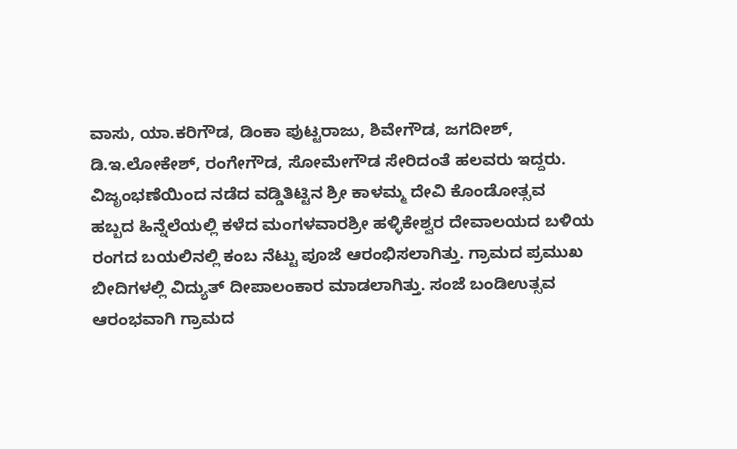ವಾಸು, ಯಾ.ಕರಿಗೌಡ, ಡಿಂಕಾ ಪುಟ್ಟರಾಜು, ಶಿವೇಗೌಡ, ಜಗದೀಶ್, ಡಿ.ಇ.ಲೋಕೇಶ್, ರಂಗೇಗೌಡ, ಸೋಮೇಗೌಡ ಸೇರಿದಂತೆ ಹಲವರು ಇದ್ದರು. ವಿಜೃಂಭಣೆಯಿಂದ ನಡೆದ ವಡ್ಡಿತಿಟ್ಟಿನ ಶ್ರೀ ಕಾಳಮ್ಮ ದೇವಿ ಕೊಂಡೋತ್ಸವ
ಹಬ್ಬದ ಹಿನ್ನೆಲೆಯಲ್ಲಿ ಕಳೆದ ಮಂಗಳವಾರಶ್ರೀ ಹಳ್ಳಿಕೇಶ್ವರ ದೇವಾಲಯದ ಬಳಿಯ ರಂಗದ ಬಯಲಿನಲ್ಲಿ ಕಂಬ ನೆಟ್ಟು ಪೂಜೆ ಆರಂಭಿಸಲಾಗಿತ್ತು. ಗ್ರಾಮದ ಪ್ರಮುಖ ಬೀದಿಗಳಲ್ಲಿ ವಿದ್ಯುತ್ ದೀಪಾಲಂಕಾರ ಮಾಡಲಾಗಿತ್ತು. ಸಂಜೆ ಬಂಡಿಉತ್ಸವ ಆರಂಭವಾಗಿ ಗ್ರಾಮದ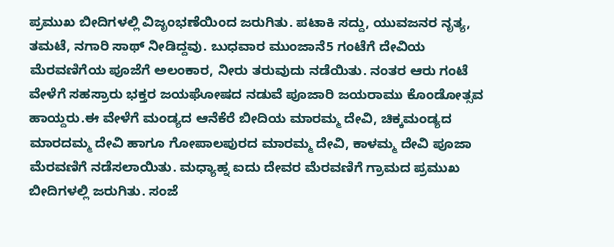ಪ್ರಮುಖ ಬೀದಿಗಳಲ್ಲಿ ವಿಜೃಂಭಣೆಯಿಂದ ಜರುಗಿತು. ಪಟಾಕಿ ಸದ್ದು, ಯುವಜನರ ನೃತ್ಯ, ತಮಟೆ, ನಗಾರಿ ಸಾಥ್ ನೀಡಿದ್ದವು. ಬುಧವಾರ ಮುಂಜಾನೆ5 ಗಂಟೆಗೆ ದೇವಿಯ ಮೆರವಣಿಗೆಯ ಪೂಜೆಗೆ ಅಲಂಕಾರ, ನೀರು ತರುವುದು ನಡೆಯಿತು. ನಂತರ ಆರು ಗಂಟೆ ವೇಳೆಗೆ ಸಹಸ್ರಾರು ಭಕ್ತರ ಜಯಘೋಷದ ನಡುವೆ ಪೂಜಾರಿ ಜಯರಾಮು ಕೊಂಡೋತ್ಸವ ಹಾಯ್ದರು.ಈ ವೇಳೆಗೆ ಮಂಡ್ಯದ ಆನೆಕೆರೆ ಬೀದಿಯ ಮಾರಮ್ಮ ದೇವಿ, ಚಿಕ್ಕಮಂಡ್ಯದ ಮಾರದಮ್ಮ ದೇವಿ ಹಾಗೂ ಗೋಪಾಲಪುರದ ಮಾರಮ್ಮ ದೇವಿ, ಕಾಳಮ್ಮ ದೇವಿ ಪೂಜಾ ಮೆರವಣಿಗೆ ನಡೆಸಲಾಯಿತು. ಮಧ್ಯಾಹ್ನ ಐದು ದೇವರ ಮೆರವಣಿಗೆ ಗ್ರಾಮದ ಪ್ರಮುಖ ಬೀದಿಗಳಲ್ಲಿ ಜರುಗಿತು. ಸಂಜೆ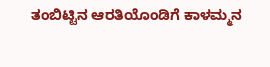ತಂಬಿಟ್ಟಿನ ಆರತಿಯೊಂಡಿಗೆ ಕಾಳಮ್ಮನ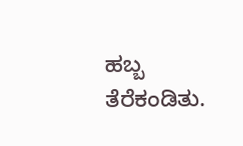ಹಬ್ಬ ತೆರೆಕಂಡಿತು.